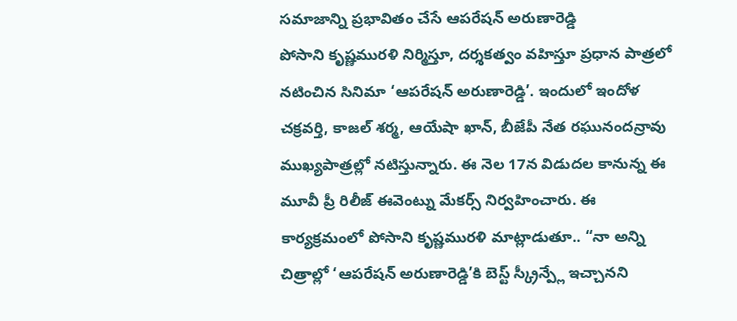సమాజాన్ని ప్రభావితం చేసే ఆపరేషన్ అరుణారెడ్డి
పోసాని కృష్ణమురళి నిర్మిస్తూ, దర్శకత్వం వహిస్తూ ప్రధాన పాత్రలో నటించిన సినిమా ‘ఆపరేషన్ అరుణారెడ్డి’. ఇందులో ఇందోళ చక్రవర్తి, కాజల్ శర్మ, ఆయేషా ఖాన్, బీజేపీ నేత రఘునందన్రావు ముఖ్యపాత్రల్లో నటిస్తున్నారు. ఈ నెల 17న విడుదల కానున్న ఈ మూవీ ప్రీ రిలీజ్ ఈవెంట్ను మేకర్స్ నిర్వహించారు. ఈ కార్యక్రమంలో పోసాని కృష్ణమురళి మాట్లాడుతూ.. “నా అన్ని చిత్రాల్లో ‘ఆపరేషన్ అరుణారెడ్డి’కి బెస్ట్ స్క్రీన్ప్లే ఇచ్చానని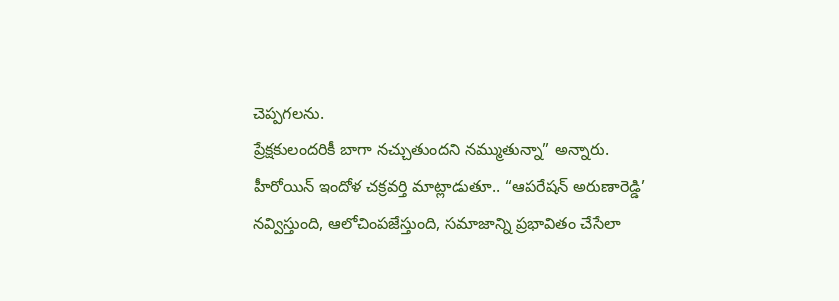చెప్పగలను.
ప్రేక్షకులందరికీ బాగా నచ్చుతుందని నమ్ముతున్నా” అన్నారు. హీరోయిన్ ఇందోళ చక్రవర్తి మాట్లాడుతూ.. “ఆపరేషన్ అరుణారెడ్డి’ నవ్విస్తుంది, ఆలోచింపజేస్తుంది, సమాజాన్ని ప్రభావితం చేసేలా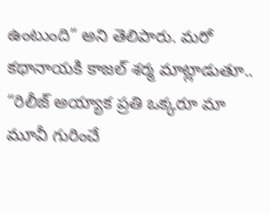ఉంటుంది” అని తెలిపారు. మరో కథానాయకి కాజల్ శర్మ మాట్లాడుతూ.. “రిలీజ్ అయ్యాక ప్రతి ఒక్కరూ మా మూవీ గురించే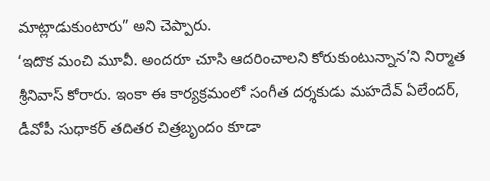మాట్లాడుకుంటారు” అని చెప్పారు.
‘ఇదొక మంచి మూవీ. అందరూ చూసి ఆదరించాలని కోరుకుంటున్నాన’ని నిర్మాత శ్రీనివాస్ కోరారు. ఇంకా ఈ కార్యక్రమంలో సంగీత దర్శకుడు మహదేవ్ ఏలేందర్, డీవోపీ సుధాకర్ తదితర చిత్రబృందం కూడా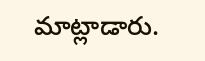మాట్లాడారు.